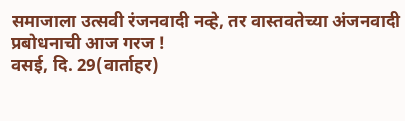समाजाला उत्सवी रंजनवादी नव्हे, तर वास्तवतेच्या अंजनवादी प्रबोधनाची आज गरज !
वसई, दि. 29(वार्ताहर)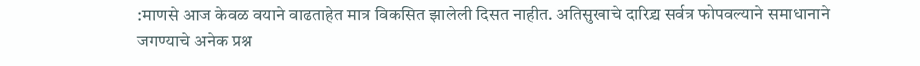:माणसे आज केवळ वयाने वाढताहेत मात्र विकसित झालेली दिसत नाहीत. अतिसुखाचे दारिद्र्य सर्वत्र फोपवल्याने समाधानाने जगण्याचे अनेक प्रश्न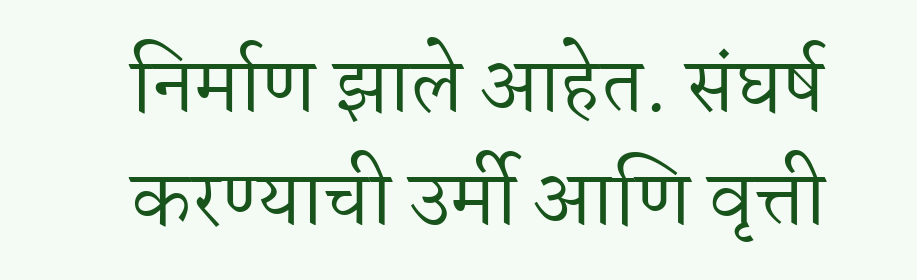निर्माण झाले आहेत. संघर्ष करण्याची उर्मी आणि वृत्ती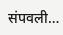संपवली…